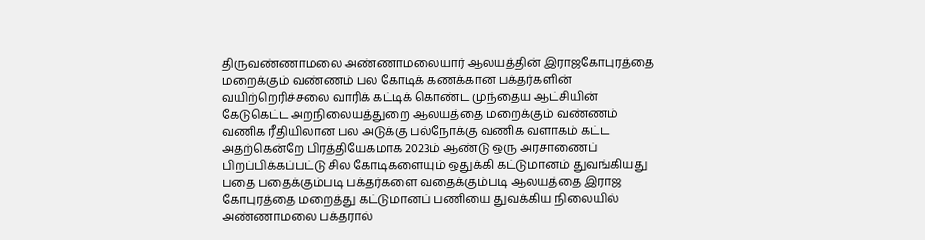திருவண்ணாமலை அண்ணாமலையார் ஆலயத்தின் இராஜகோபுரத்தை மறைக்கும் வண்ணம் பல கோடிக் கணக்கான பக்தர்களின் வயிற்றெரிச்சலை வாரிக் கட்டிக் கொண்ட முந்தைய ஆட்சியின் கேடுகெட்ட அறநிலையத்துறை ஆலயத்தை மறைக்கும் வண்ணம் வணிக ரீதியிலான பல அடுக்கு பல்நோக்கு வணிக வளாகம் கட்ட அதற்கென்றே பிரத்தியேகமாக 2023ம் ஆண்டு ஒரு அரசாணைப் பிறப்பிக்கப்பட்டு சில கோடிகளையும் ஒதுக்கி கட்டுமானம் துவங்கியது
பதை பதைக்கும்படி பக்தர்களை வதைக்கும்படி ஆலயத்தை இராஜ கோபுரத்தை மறைத்து கட்டுமானப் பணியை துவக்கிய நிலையில் அண்ணாமலை பக்தரால்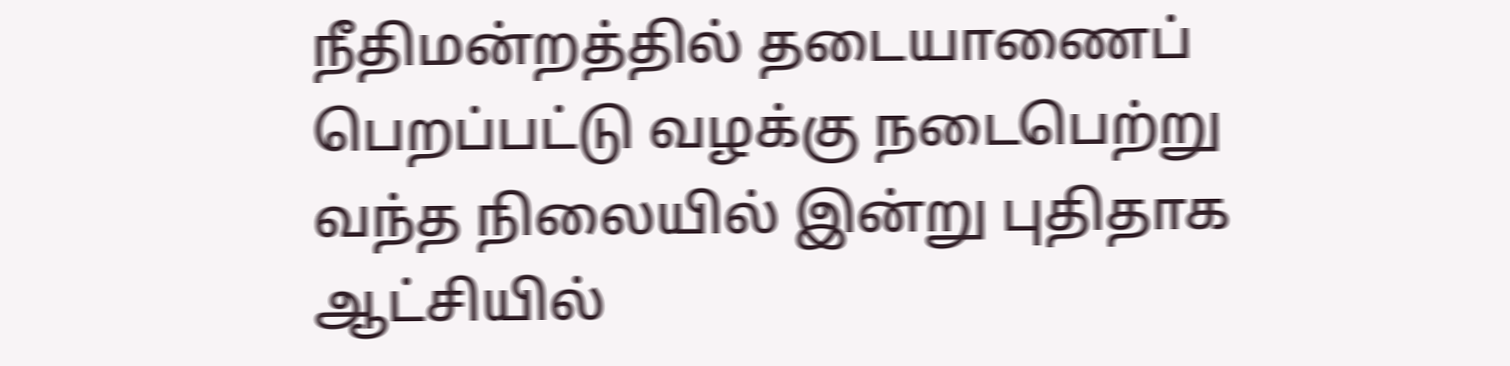நீதிமன்றத்தில் தடையாணைப் பெறப்பட்டு வழக்கு நடைபெற்று வந்த நிலையில் இன்று புதிதாக ஆட்சியில்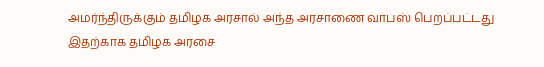அமர்ந்திருக்கும் தமிழக அரசால் அந்த அரசாணை வாபஸ் பெறப்பட்டது
இதற்காக தமிழக அரசை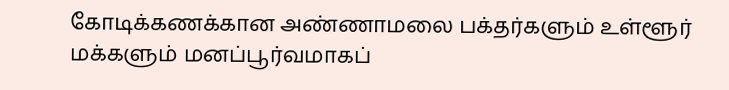கோடிக்கணக்கான அண்ணாமலை பக்தர்களும் உள்ளூர் மக்களும் மனப்பூர்வமாகப்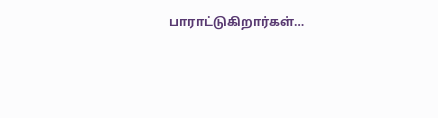பாராட்டுகிறார்கள்…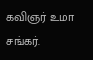கவிஞர் உமா சங்கர்.